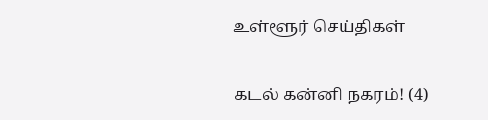உள்ளூர் செய்திகள்

கடல் கன்னி நகரம்! (4)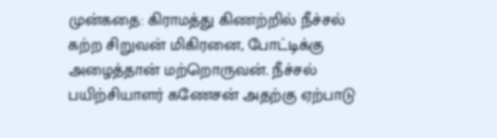முன்கதை: கிராமத்து கிணற்றில் நீச்சல் கற்ற சிறுவன் மிகிரனை, போட்டிக்கு அழைத்தான் மற்றொருவன். நீச்சல் பயிற்சியாளர் கணேசன் அதற்கு ஏற்பாடு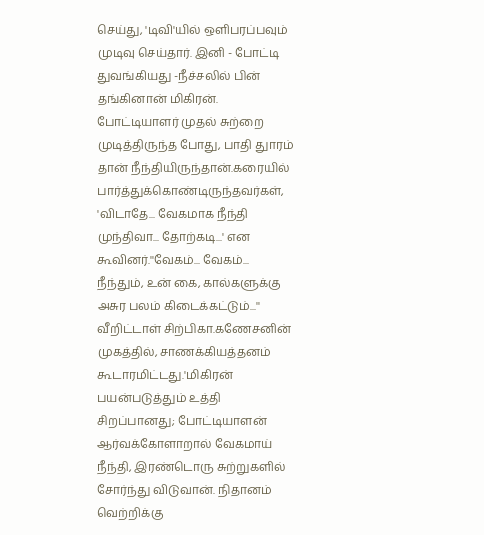செய்து, 'டிவி'யில் ஒளிபரப்பவும் முடிவு செய்தார். இனி - போட்டி துவங்கியது -நீச்சலில் பின் தங்கினான் மிகிரன். போட்டியாளர் முதல் சுற்றை முடித்திருந்த போது, பாதி துாரம் தான் நீந்தியிருந்தான்.கரையில் பார்த்துக்கொண்டிருந்தவர்கள், 'விடாதே... வேகமாக நீந்தி முந்திவா... தோற்கடி...' என கூவினர்.''வேகம்... வேகம்... நீந்தும், உன் கை, கால்களுக்கு அசுர பலம் கிடைக்கட்டும்...'' வீறிட்டாள் சிற்பிகா.கணேசனின் முகத்தில், சாணக்கியத்தனம் கூடாரமிட்டது.'மிகிரன் பயன்படுத்தும் உத்தி சிறப்பானது; போட்டியாளன் ஆர்வக்கோளாறால் வேகமாய் நீந்தி, இரண்டொரு சுற்றுகளில் சோர்ந்து விடுவான். நிதானம் வெற்றிக்கு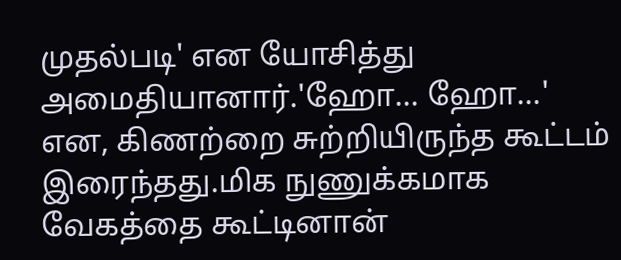முதல்படி' என யோசித்து அமைதியானார்.'ஹோ... ஹோ...' என, கிணற்றை சுற்றியிருந்த கூட்டம் இரைந்தது.மிக நுணுக்கமாக வேகத்தை கூட்டினான்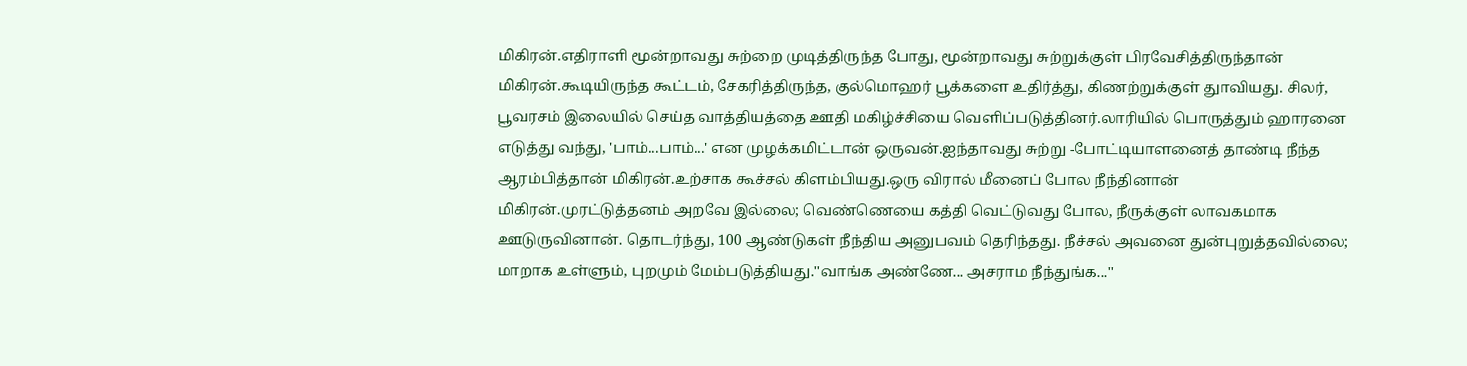மிகிரன்.எதிராளி மூன்றாவது சுற்றை முடித்திருந்த போது, மூன்றாவது சுற்றுக்குள் பிரவேசித்திருந்தான் மிகிரன்.கூடியிருந்த கூட்டம், சேகரித்திருந்த, குல்மொஹர் பூக்களை உதிர்த்து, கிணற்றுக்குள் துாவியது. சிலர், பூவரசம் இலையில் செய்த வாத்தியத்தை ஊதி மகிழ்ச்சியை வெளிப்படுத்தினர்.லாரியில் பொருத்தும் ஹாரனை எடுத்து வந்து, 'பாம்...பாம்...' என முழக்கமிட்டான் ஒருவன்.ஐந்தாவது சுற்று -போட்டியாளனைத் தாண்டி நீந்த ஆரம்பித்தான் மிகிரன்.உற்சாக கூச்சல் கிளம்பியது.ஒரு விரால் மீனைப் போல நீந்தினான் மிகிரன்.முரட்டுத்தனம் அறவே இல்லை; வெண்ணெயை கத்தி வெட்டுவது போல, நீருக்குள் லாவகமாக ஊடுருவினான். தொடர்ந்து, 100 ஆண்டுகள் நீந்திய அனுபவம் தெரிந்தது. நீச்சல் அவனை துன்புறுத்தவில்லை; மாறாக உள்ளும், புறமும் மேம்படுத்தியது.''வாங்க அண்ணே... அசராம நீந்துங்க...''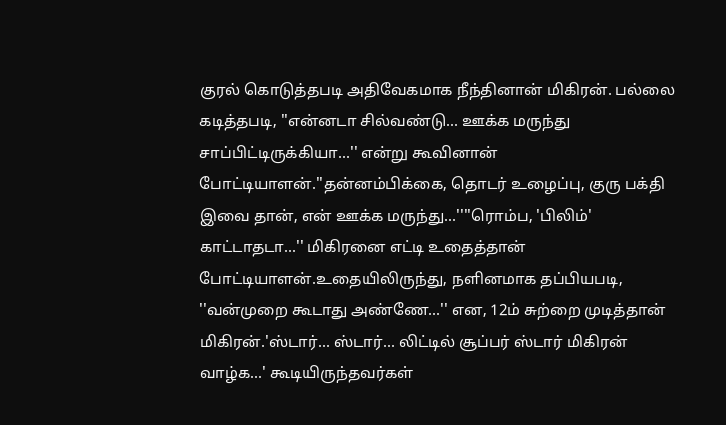குரல் கொடுத்தபடி அதிவேகமாக நீந்தினான் மிகிரன். பல்லை கடித்தபடி, ''என்னடா சில்வண்டு... ஊக்க மருந்து சாப்பிட்டிருக்கியா...'' என்று கூவினான் போட்டியாளன்.''தன்னம்பிக்கை, தொடர் உழைப்பு, குரு பக்தி இவை தான், என் ஊக்க மருந்து...''''ரொம்ப, 'பிலிம்' காட்டாதடா...'' மிகிரனை எட்டி உதைத்தான் போட்டியாளன்.உதையிலிருந்து, நளினமாக தப்பியபடி, ''வன்முறை கூடாது அண்ணே...'' என, 12ம் சுற்றை முடித்தான் மிகிரன்.'ஸ்டார்... ஸ்டார்... லிட்டில் சூப்பர் ஸ்டார் மிகிரன் வாழ்க...' கூடியிருந்தவர்கள்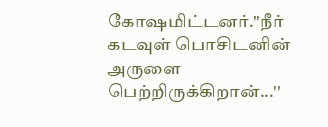கோஷமிட்டனர்.''நீர் கடவுள் பொசிடனின் அருளை பெற்றிருக்கிறான்...''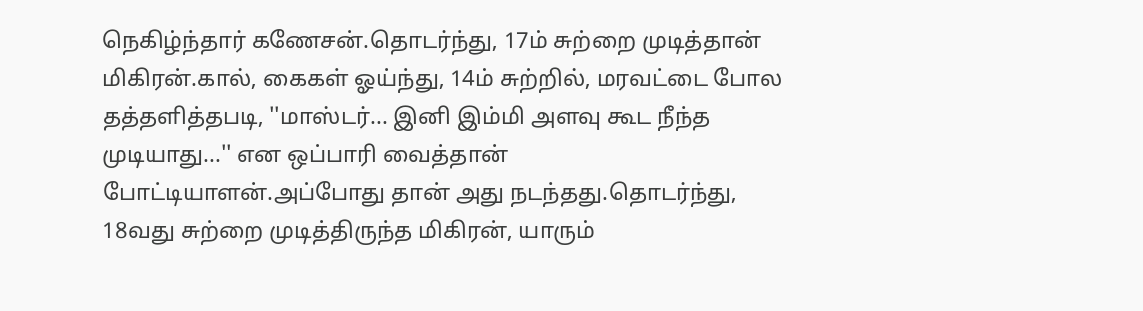நெகிழ்ந்தார் கணேசன்.தொடர்ந்து, 17ம் சுற்றை முடித்தான் மிகிரன்.கால், கைகள் ஓய்ந்து, 14ம் சுற்றில், மரவட்டை போல தத்தளித்தபடி, ''மாஸ்டர்... இனி இம்மி அளவு கூட நீந்த முடியாது...'' என ஒப்பாரி வைத்தான் போட்டியாளன்.அப்போது தான் அது நடந்தது.தொடர்ந்து, 18வது சுற்றை முடித்திருந்த மிகிரன், யாரும்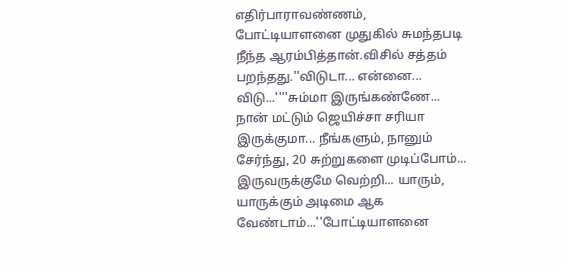எதிர்பாராவண்ணம், போட்டியாளனை முதுகில் சுமந்தபடி நீந்த ஆரம்பித்தான்.விசில் சத்தம் பறந்தது.''விடுடா... என்னை... விடு...''''சும்மா இருங்கண்ணே... நான் மட்டும் ஜெயிச்சா சரியா இருக்குமா... நீங்களும், நானும் சேர்ந்து, 20 சுற்றுகளை முடிப்போம்... இருவருக்குமே வெற்றி... யாரும், யாருக்கும் அடிமை ஆக வேண்டாம்...''போட்டியாளனை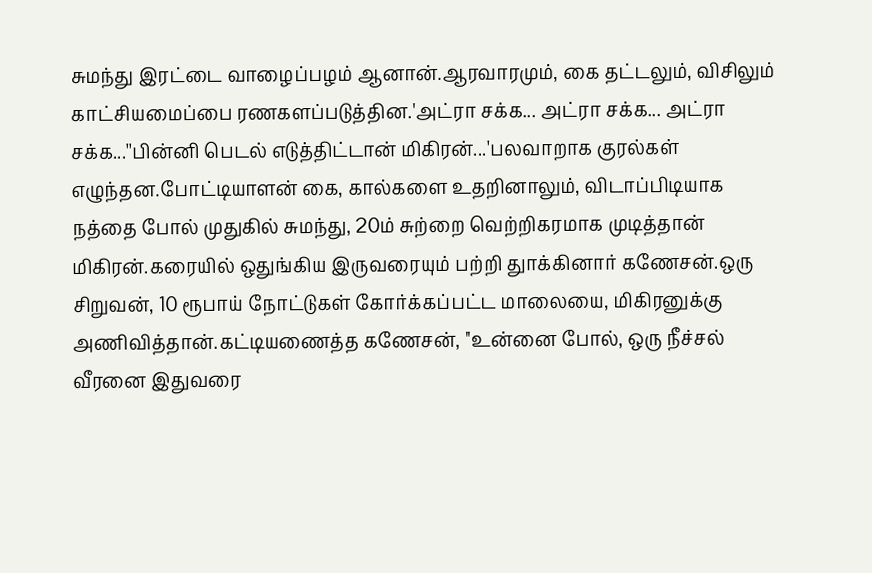சுமந்து இரட்டை வாழைப்பழம் ஆனான்.ஆரவாரமும், கை தட்டலும், விசிலும் காட்சியமைப்பை ரணகளப்படுத்தின.'அட்ரா சக்க... அட்ரா சக்க... அட்ரா சக்க...''பின்னி பெடல் எடுத்திட்டான் மிகிரன்...'பலவாறாக குரல்கள் எழுந்தன.போட்டியாளன் கை, கால்களை உதறினாலும், விடாப்பிடியாக நத்தை போல் முதுகில் சுமந்து, 20ம் சுற்றை வெற்றிகரமாக முடித்தான் மிகிரன்.கரையில் ஒதுங்கிய இருவரையும் பற்றி துாக்கினார் கணேசன்.ஒரு சிறுவன், 10 ரூபாய் நோட்டுகள் கோர்க்கப்பட்ட மாலையை, மிகிரனுக்கு அணிவித்தான்.கட்டியணைத்த கணேசன், ''உன்னை போல், ஒரு நீச்சல் வீரனை இதுவரை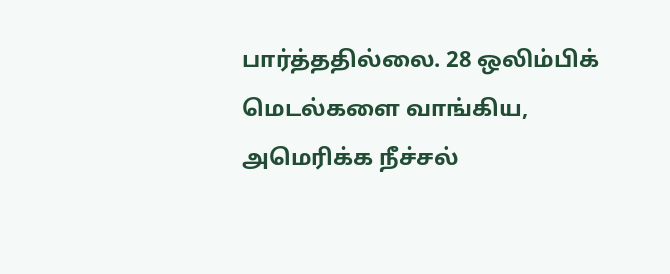பார்த்ததில்லை. 28 ஒலிம்பிக் மெடல்களை வாங்கிய, அமெரிக்க நீச்சல்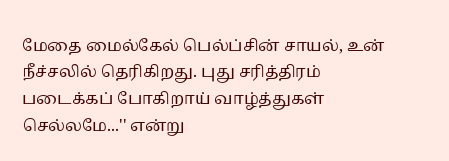மேதை மைல்கேல் பெல்ப்சின் சாயல், உன் நீச்சலில் தெரிகிறது. புது சரித்திரம் படைக்கப் போகிறாய் வாழ்த்துகள் செல்லமே...'' என்று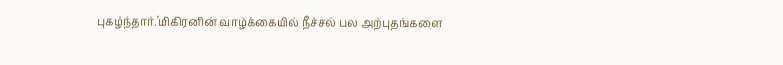புகழ்ந்தார்.'மிகிரனின் வாழ்க்கையில் நீச்சல் பல அற்புதங்களை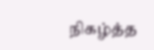நிகழ்த்த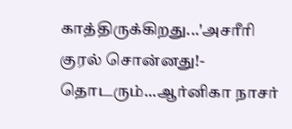காத்திருக்கிறது...'அசரீரி குரல் சொன்னது!- தொடரும்...ஆர்னிகா நாசர்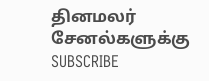தினமலர் சேனல்களுக்கு SUBSCRIBE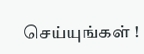செய்யுங்கள் !